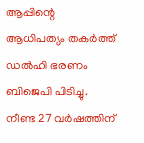ആപ്പിന്റെ ആധിപത്യം തകർത്ത് ഡല്‍ഹി ഭരണം ബിജെപി പിടിച്ചു. നീണ്ട 27 വർഷത്തിന്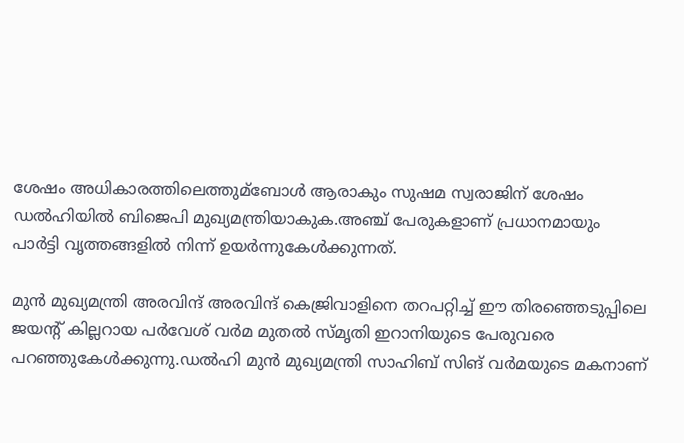ശേഷം അധികാരത്തിലെത്തുമ്ബോള്‍ ആരാകും സുഷമ സ്വരാജിന് ശേഷം ഡല്‍ഹിയില്‍ ബിജെപി മുഖ്യമന്ത്രിയാകുക.അഞ്ച് പേരുകളാണ് പ്രധാനമായും പാർട്ടി വൃത്തങ്ങളില്‍ നിന്ന് ഉയർന്നുകേള്‍ക്കുന്നത്.

മുൻ മുഖ്യമന്ത്രി അരവിന്ദ് അരവിന്ദ് കെജ്രിവാളിനെ തറപറ്റിച്ച്‌ ഈ തിരഞ്ഞെടുപ്പിലെ ജയന്റ് കില്ലറായ പർവേശ് വർമ മുതല്‍ സ്മൃതി ഇറാനിയുടെ പേരുവരെ പറഞ്ഞുകേള്‍ക്കുന്നു.ഡല്‍ഹി മുൻ മുഖ്യമന്ത്രി സാഹിബ് സിങ് വർമയുടെ മകനാണ്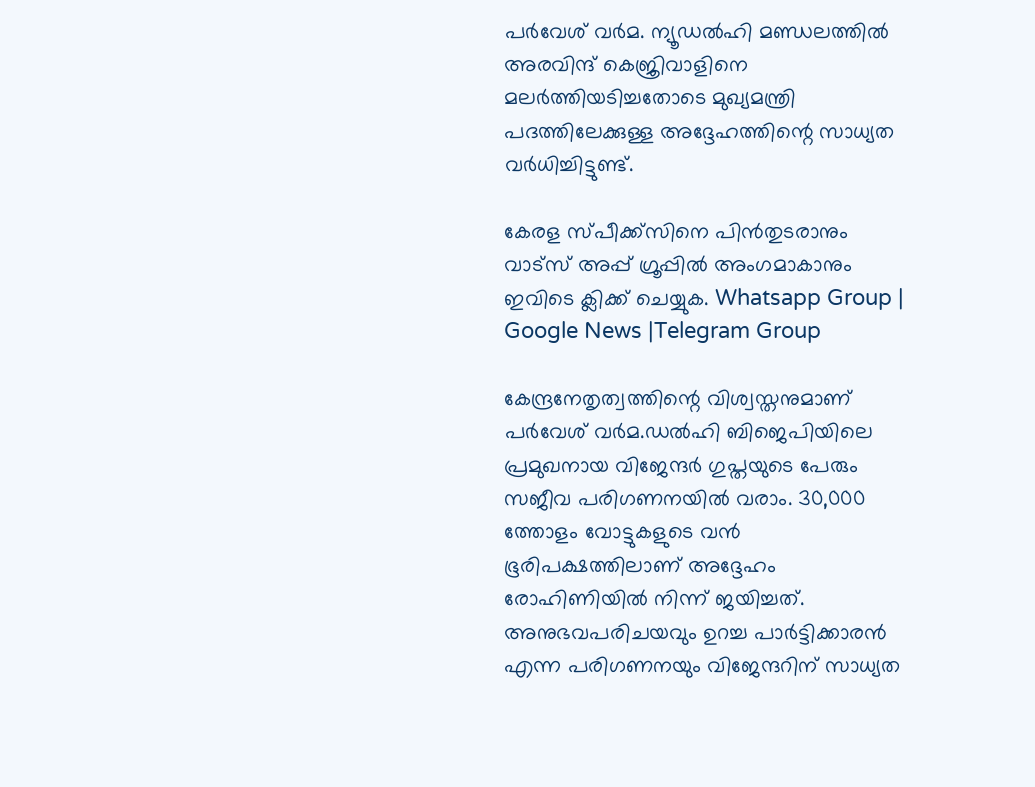പർവേശ് വർമ. ന്യൂഡല്‍ഹി മണ്ഡലത്തില്‍ അരവിന്ദ് കെജ്രിവാളിനെ മലർത്തിയടിച്ചതോടെ മുഖ്യമന്ത്രി പദത്തിലേക്കുള്ള അദ്ദേഹത്തിന്റെ സാധ്യത വർധിച്ചിട്ടുണ്ട്.

കേരള സ്പീക്ക്സിനെ പിൻതുടരാനും വാട്സ് അപ്പ് ഗ്രൂപ്പിൽ അംഗമാകാനും ഇവിടെ ക്ലിക്ക് ചെയ്യുക. Whatsapp Group | Google News |Telegram Group

കേന്ദ്രനേതൃത്വത്തിന്റെ വിശ്വസ്തനുമാണ് പർവേശ് വർമ.ഡല്‍ഹി ബിജെപിയിലെ പ്രമുഖനായ വിജേന്ദർ ഗുപ്തയുടെ പേരും സജീവ പരിഗണനയില്‍ വരാം. 30,000 ത്തോളം വോട്ടുകളുടെ വൻ ഭൂരിപക്ഷത്തിലാണ് അദ്ദേഹം രോഹിണിയില്‍ നിന്ന് ജയിച്ചത്. അനുഭവപരിചയവും ഉറച്ച പാർട്ടിക്കാരൻ എന്ന പരിഗണനയും വിജേന്ദറിന് സാധ്യത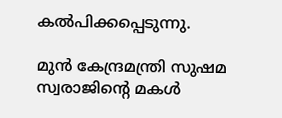കല്‍പിക്കപ്പെടുന്നു.

മുൻ കേന്ദ്രമന്ത്രി സുഷമ സ്വരാജിന്റെ മകള്‍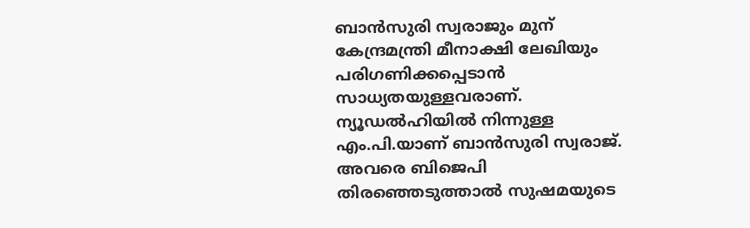ബാൻസുരി സ്വരാജും മുന് കേന്ദ്രമന്ത്രി മീനാക്ഷി ലേഖിയും പരിഗണിക്കപ്പെടാൻ സാധ്യതയുള്ളവരാണ്. ന്യൂഡല്‍ഹിയില്‍ നിന്നുള്ള എം.പി.യാണ് ബാൻസുരി സ്വരാജ്. അവരെ ബിജെപി തിരഞ്ഞെടുത്താല്‍ സുഷമയുടെ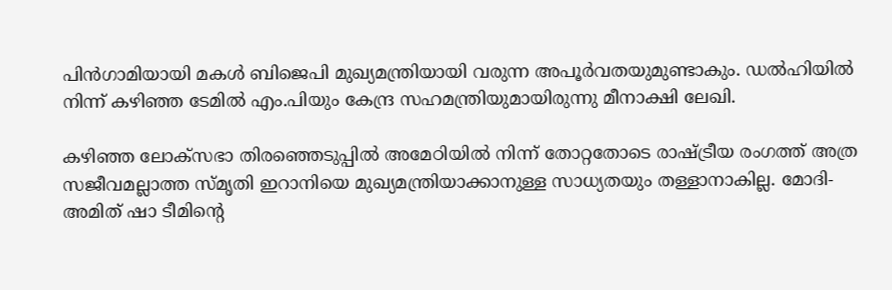പിൻഗാമിയായി മകള്‍ ബിജെപി മുഖ്യമന്ത്രിയായി വരുന്ന അപൂർവതയുമുണ്ടാകും. ഡല്‍ഹിയില്‍ നിന്ന് കഴിഞ്ഞ ടേമില്‍ എം.പിയും കേന്ദ്ര സഹമന്ത്രിയുമായിരുന്നു മീനാക്ഷി ലേഖി.

കഴിഞ്ഞ ലോക്സഭാ തിരഞ്ഞെടുപ്പില്‍ അമേഠിയില്‍ നിന്ന് തോറ്റതോടെ രാഷ്ട്രീയ രംഗത്ത് അത്ര സജീവമല്ലാത്ത സ്മൃതി ഇറാനിയെ മുഖ്യമന്ത്രിയാക്കാനുള്ള സാധ്യതയും തള്ളാനാകില്ല. മോദി-അമിത് ഷാ ടീമിന്റെ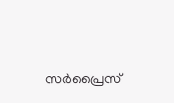സർപ്രൈസ്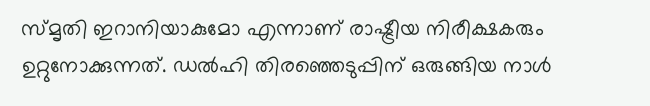സ്മൃതി ഇറാനിയാകുമോ എന്നാണ് രാഷ്ട്രീയ നിരീക്ഷകരും ഉറ്റുനോക്കുന്നത്. ഡല്‍ഹി തിരഞ്ഞെടുപ്പിന് ഒരുങ്ങിയ നാള്‍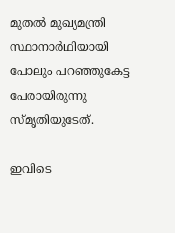മുതല്‍ മുഖ്യമന്ത്രി സ്ഥാനാർഥിയായി പോലും പറഞ്ഞുകേട്ട പേരായിരുന്നു സ്മൃതിയുടേത്.

ഇവിടെ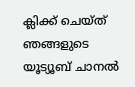ക്ലിക്ക് ചെയ്ത് ഞങ്ങളുടെ യൂട്യൂബ് ചാനൽ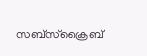സബ്സ്ക്രൈബ്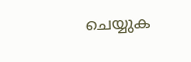ചെയ്യുക